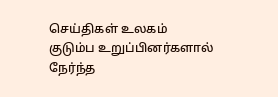செய்திகள் உலகம்
குடும்ப உறுப்பினர்களால் நேர்ந்த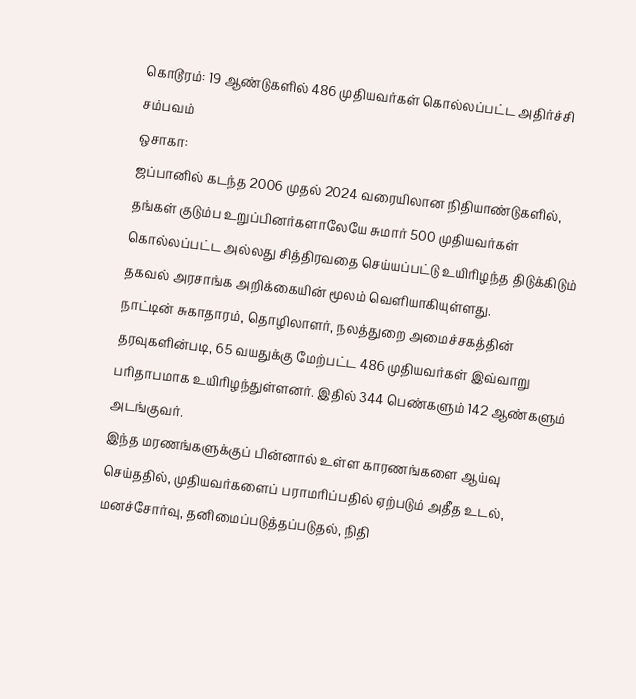கொடூரம்: 19 ஆண்டுகளில் 486 முதியவர்கள் கொல்லப்பட்ட அதிர்ச்சி சம்பவம்
ஒசாகா:
ஜப்பானில் கடந்த 2006 முதல் 2024 வரையிலான நிதியாண்டுகளில், தங்கள் குடும்ப உறுப்பினர்களாலேயே சுமார் 500 முதியவர்கள் கொல்லப்பட்ட அல்லது சித்திரவதை செய்யப்பட்டு உயிரிழந்த திடுக்கிடும் தகவல் அரசாங்க அறிக்கையின் மூலம் வெளியாகியுள்ளது.
நாட்டின் சுகாதாரம், தொழிலாளர், நலத்துறை அமைச்சகத்தின் தரவுகளின்படி, 65 வயதுக்கு மேற்பட்ட 486 முதியவர்கள் இவ்வாறு பரிதாபமாக உயிரிழந்துள்ளனர். இதில் 344 பெண்களும் 142 ஆண்களும் அடங்குவர்.
இந்த மரணங்களுக்குப் பின்னால் உள்ள காரணங்களை ஆய்வு செய்ததில், முதியவர்களைப் பராமரிப்பதில் ஏற்படும் அதீத உடல், மனச்சோர்வு, தனிமைப்படுத்தப்படுதல், நிதி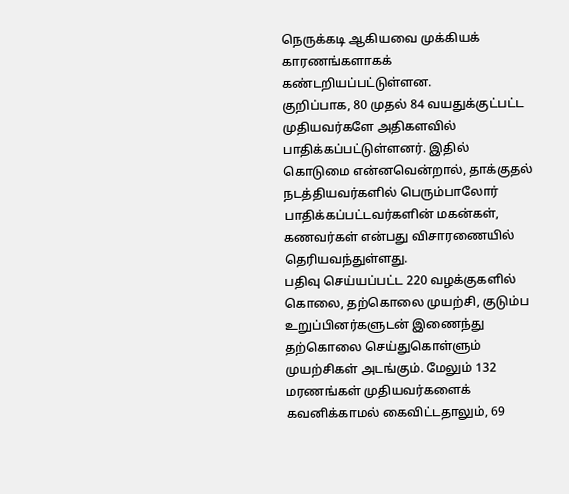நெருக்கடி ஆகியவை முக்கியக் காரணங்களாகக் கண்டறியப்பட்டுள்ளன.
குறிப்பாக, 80 முதல் 84 வயதுக்குட்பட்ட முதியவர்களே அதிகளவில் பாதிக்கப்பட்டுள்ளனர். இதில் கொடுமை என்னவென்றால், தாக்குதல் நடத்தியவர்களில் பெரும்பாலோர் பாதிக்கப்பட்டவர்களின் மகன்கள், கணவர்கள் என்பது விசாரணையில் தெரியவந்துள்ளது.
பதிவு செய்யப்பட்ட 220 வழக்குகளில் கொலை, தற்கொலை முயற்சி, குடும்ப உறுப்பினர்களுடன் இணைந்து தற்கொலை செய்துகொள்ளும் முயற்சிகள் அடங்கும். மேலும் 132 மரணங்கள் முதியவர்களைக் கவனிக்காமல் கைவிட்டதாலும், 69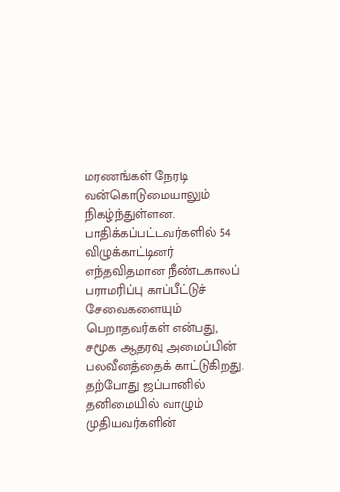மரணங்கள் நேரடி வன்கொடுமையாலும் நிகழ்ந்துள்ளன.
பாதிக்கப்பட்டவர்களில் 54 விழுக்காட்டினர் எந்தவிதமான நீண்டகாலப் பராமரிப்பு காப்பீட்டுச் சேவைகளையும் பெறாதவர்கள் என்பது, சமூக ஆதரவு அமைப்பின் பலவீனத்தைக் காட்டுகிறது.
தற்போது ஜப்பானில் தனிமையில் வாழும் முதியவர்களின்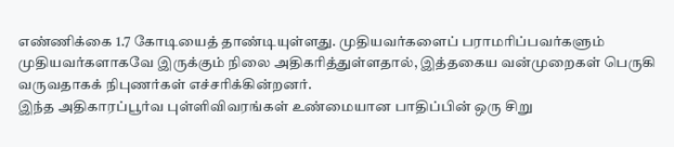எண்ணிக்கை 1.7 கோடியைத் தாண்டியுள்ளது. முதியவர்களைப் பராமரிப்பவர்களும் முதியவர்களாகவே இருக்கும் நிலை அதிகரித்துள்ளதால், இத்தகைய வன்முறைகள் பெருகி வருவதாகக் நிபுணர்கள் எச்சரிக்கின்றனர்.
இந்த அதிகாரப்பூர்வ புள்ளிவிவரங்கள் உண்மையான பாதிப்பின் ஒரு சிறு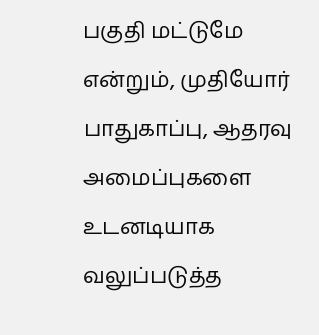பகுதி மட்டுமே என்றும், முதியோர் பாதுகாப்பு, ஆதரவு அமைப்புகளை உடனடியாக வலுப்படுத்த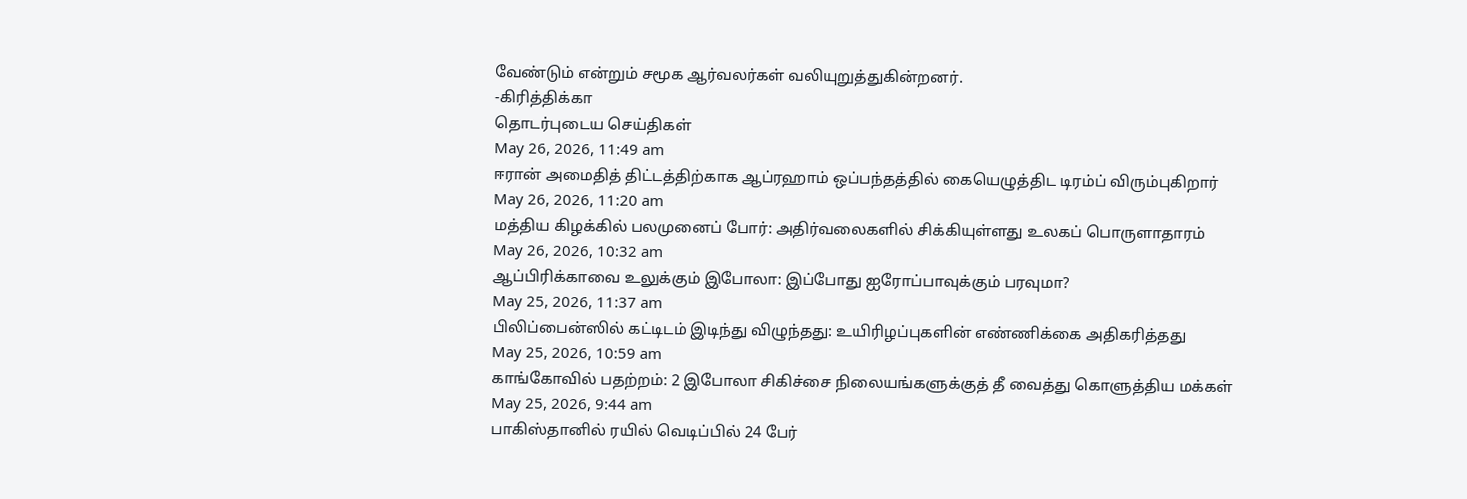வேண்டும் என்றும் சமூக ஆர்வலர்கள் வலியுறுத்துகின்றனர்.
-கிரித்திக்கா
தொடர்புடைய செய்திகள்
May 26, 2026, 11:49 am
ஈரான் அமைதித் திட்டத்திற்காக ஆப்ரஹாம் ஒப்பந்தத்தில் கையெழுத்திட டிரம்ப் விரும்புகிறார்
May 26, 2026, 11:20 am
மத்திய கிழக்கில் பலமுனைப் போர்: அதிர்வலைகளில் சிக்கியுள்ளது உலகப் பொருளாதாரம்
May 26, 2026, 10:32 am
ஆப்பிரிக்காவை உலுக்கும் இபோலா: இப்போது ஐரோப்பாவுக்கும் பரவுமா?
May 25, 2026, 11:37 am
பிலிப்பைன்ஸில் கட்டிடம் இடிந்து விழுந்தது: உயிரிழப்புகளின் எண்ணிக்கை அதிகரித்தது
May 25, 2026, 10:59 am
காங்கோவில் பதற்றம்: 2 இபோலா சிகிச்சை நிலையங்களுக்குத் தீ வைத்து கொளுத்திய மக்கள்
May 25, 2026, 9:44 am
பாகிஸ்தானில் ரயில் வெடிப்பில் 24 பேர்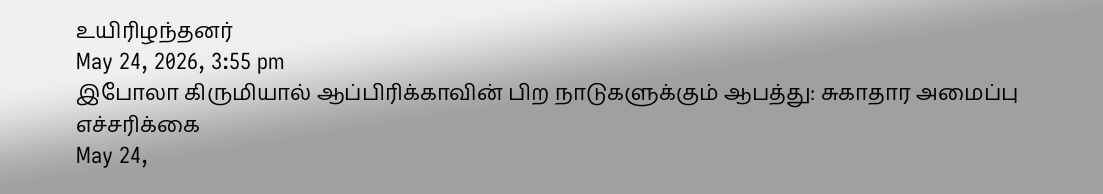உயிரிழந்தனர்
May 24, 2026, 3:55 pm
இபோலா கிருமியால் ஆப்பிரிக்காவின் பிற நாடுகளுக்கும் ஆபத்து: சுகாதார அமைப்பு எச்சரிக்கை
May 24,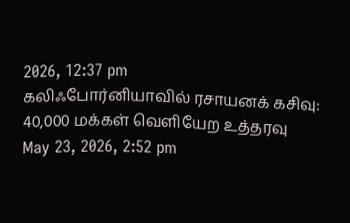2026, 12:37 pm
கலிஃபோர்னியாவில் ரசாயனக் கசிவு: 40,000 மக்கள் வெளியேற உத்தரவு
May 23, 2026, 2:52 pm